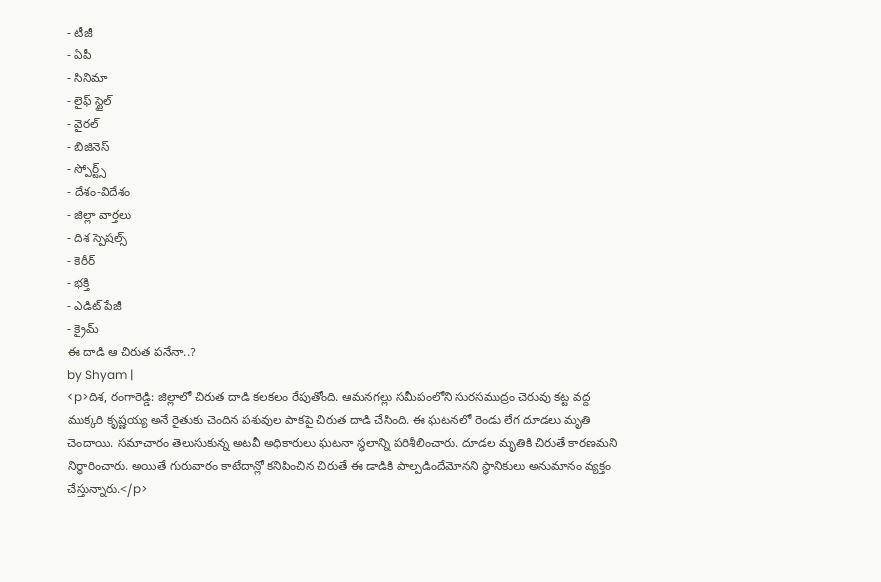- టీజీ
- ఏపీ
- సినిమా
- లైఫ్ స్టైల్
- వైరల్
- బిజినెస్
- స్పోర్ట్స్
- దేశం-విదేశం
- జిల్లా వార్తలు
- దిశ స్పెషల్స్
- కెరీర్
- భక్తి
- ఎడిట్ పేజీ
- క్రైమ్
ఈ దాడి ఆ చిరుత పనేనా..?
by Shyam |
<p>దిశ, రంగారెడ్డి: జిల్లాలో చిరుత దాడి కలకలం రేపుతోంది. ఆమనగల్లు సమీపంలోని సురసముద్రం చెరువు కట్ట వద్ద ముక్కరి కృష్ణయ్య అనే రైతుకు చెందిన పశువుల పాకపై చిరుత దాడి చేసింది. ఈ ఘటనలో రెండు లేగ దూడలు మృతి చెందాయి. సమాచారం తెలుసుకున్న అటవీ అధికారులు ఘటనా స్థలాన్ని పరిశీలించారు. దూడల మృతికి చిరుతే కారణమని నిర్ధారించారు. అయితే గురువారం కాటేదాన్లో కనిపించిన చిరుతే ఈ డాడికి పాల్పడిందేమోనని స్థానికులు అనుమానం వ్యక్తం చేస్తున్నారు.</p>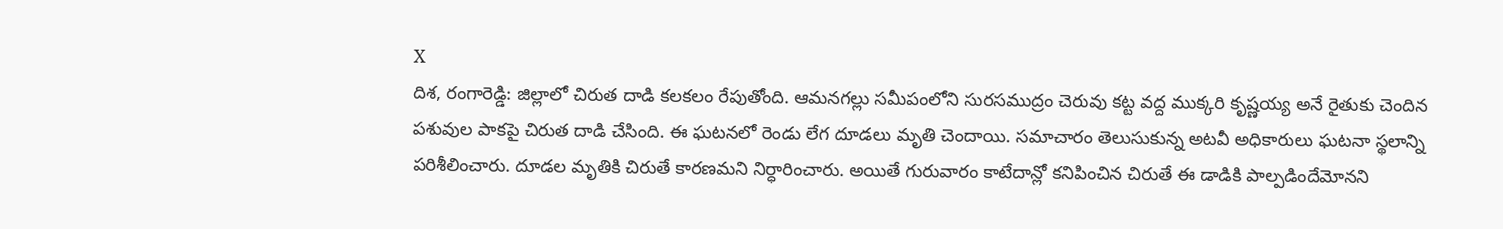X
దిశ, రంగారెడ్డి: జిల్లాలో చిరుత దాడి కలకలం రేపుతోంది. ఆమనగల్లు సమీపంలోని సురసముద్రం చెరువు కట్ట వద్ద ముక్కరి కృష్ణయ్య అనే రైతుకు చెందిన పశువుల పాకపై చిరుత దాడి చేసింది. ఈ ఘటనలో రెండు లేగ దూడలు మృతి చెందాయి. సమాచారం తెలుసుకున్న అటవీ అధికారులు ఘటనా స్థలాన్ని పరిశీలించారు. దూడల మృతికి చిరుతే కారణమని నిర్ధారించారు. అయితే గురువారం కాటేదాన్లో కనిపించిన చిరుతే ఈ డాడికి పాల్పడిందేమోనని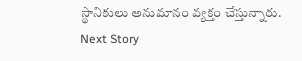స్థానికులు అనుమానం వ్యక్తం చేస్తున్నారు.
Next Story